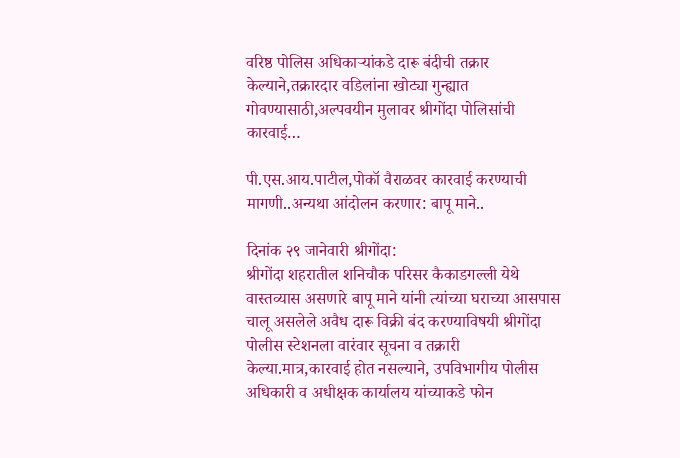वरिष्ठ पोलिस अधिकाऱ्यांकडे दारू बंदीची तक्रार केल्याने,तक्रारदार वडिलांना खोट्या गुन्ह्यात गोवण्यासाठी,अल्पवयीन मुलावर श्रीगोंदा पोलिसांची कारवाई…

पी.एस.आय.पाटील,पोकॉ वैराळवर कारवाई करण्याची मागणी..अन्यथा आंदोलन करणार: बापू माने..

दिनांक २९ जानेवारी श्रीगोंदा:
श्रीगोंदा शहरातील शनिचौक परिसर कैकाडगल्ली येथे वास्तव्यास असणारे बापू माने यांनी त्यांच्या घराच्या आसपास चालू असलेले अवैध दारू विक्री बंद करण्याविषयी श्रीगोंदा पोलीस स्टेशनला वारंवार सूचना व तक्रारी केल्या.मात्र,कारवाई होत नसल्याने, उपविभागीय पोलीस अधिकारी व अधीक्षक कार्यालय यांच्याकडे फोन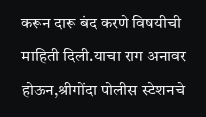करून दारू बंद करणे विषयीची माहिती दिली.याचा राग अनावर होऊन,श्रीगोंदा पोलीस स्टेशनचे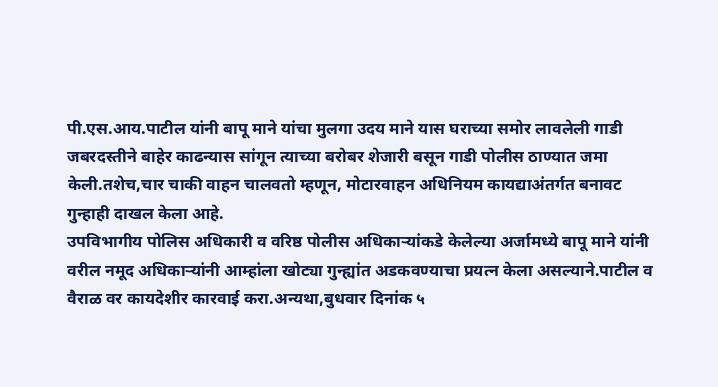पी.एस.आय.पाटील यांनी बापू माने यांचा मुलगा उदय माने यास घराच्या समोर लावलेली गाडी जबरदस्तीने बाहेर काढन्यास सांगून त्याच्या बरोबर शेजारी बसून गाडी पोलीस ठाण्यात जमा केली.तशेच,चार चाकी वाहन चालवतो म्हणून, मोटारवाहन अधिनियम कायद्याअंतर्गत बनावट गुन्हाही दाखल केला आहे.
उपविभागीय पोलिस अधिकारी व वरिष्ठ पोलीस अधिकार्‍यांकडे केलेल्या अर्जामध्ये बापू माने यांनी वरील नमूद अधिकाऱ्यांनी आम्हांला खोट्या गुन्ह्यांत अडकवण्याचा प्रयत्न केला असल्याने.पाटील व वैराळ वर कायदेशीर कारवाई करा.अन्यथा,बुधवार दिनांक ५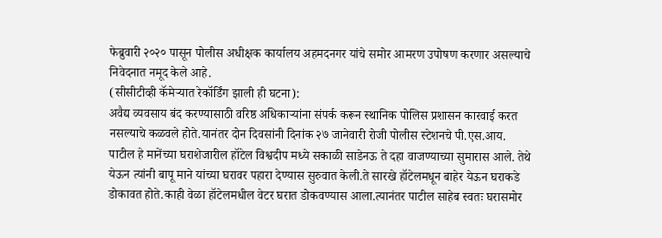फेब्रुवारी २०२० पासून पोलीस अधीक्षक कार्यालय अहमदनगर यांचे समोर आमरण उपोषण करणार असल्याचे निवेदनात नमूद केले आहे.
(सीसीटीव्ही कॅमेऱ्यात रेकॉर्डिंग झाली ही घटना):
अवैद्य व्यवसाय बंद करण्यासाठी वरिष्ठ अधिकाऱ्यांना संपर्क करून स्थानिक पोलिस प्रशासन कारवाई करत नसल्याचे कळवले होते.यानंतर दोन दिवसांनी दिनांक २७ जानेवारी रोजी पोलीस स्टेशनचे पी.एस.आय. पाटील हे मानेंच्या घराशेजारील हॉटेल विश्वदीप मध्ये सकाळी साडेनऊ ते दहा वाजण्याच्या सुमारास आले. तेथे येऊन त्यांनी बापू माने यांच्या घरावर पहारा देण्यास सुरुवात केली.ते सारखे हॉटेलमधून बाहेर येऊन घराकडे डोकावत होते.काही वेळा हॉटेलमधील वेटर घरात डोकवण्यास आला.त्यानंतर पाटील साहेब स्वतः घरासमोर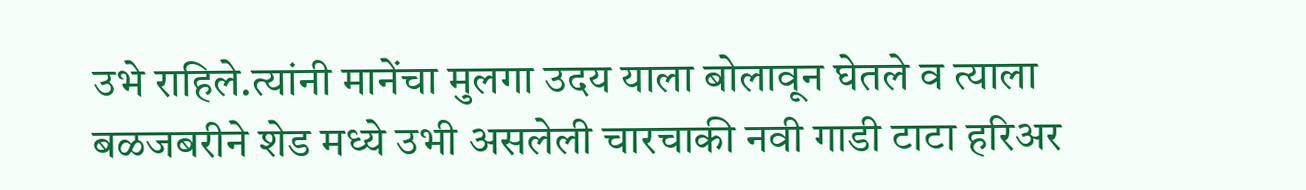उभे राहिले.त्यांनी मानेंचा मुलगा उदय याला बोलावून घेतले व त्याला बळजबरीने शेड मध्ये उभी असलेली चारचाकी नवी गाडी टाटा हरिअर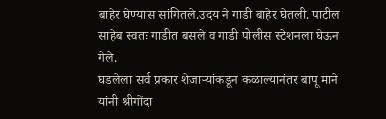बाहेर घेण्यास सांगितले.उदय ने गाडी बाहेर घेतली. पाटील साहेब स्वतः गाडीत बसले व गाडी पोलीस स्टेशनला घेऊन गेले.
घडलेला सर्व प्रकार शेजाऱ्यांकडून कळाल्यानंतर बापू माने यांनी श्रीगोंदा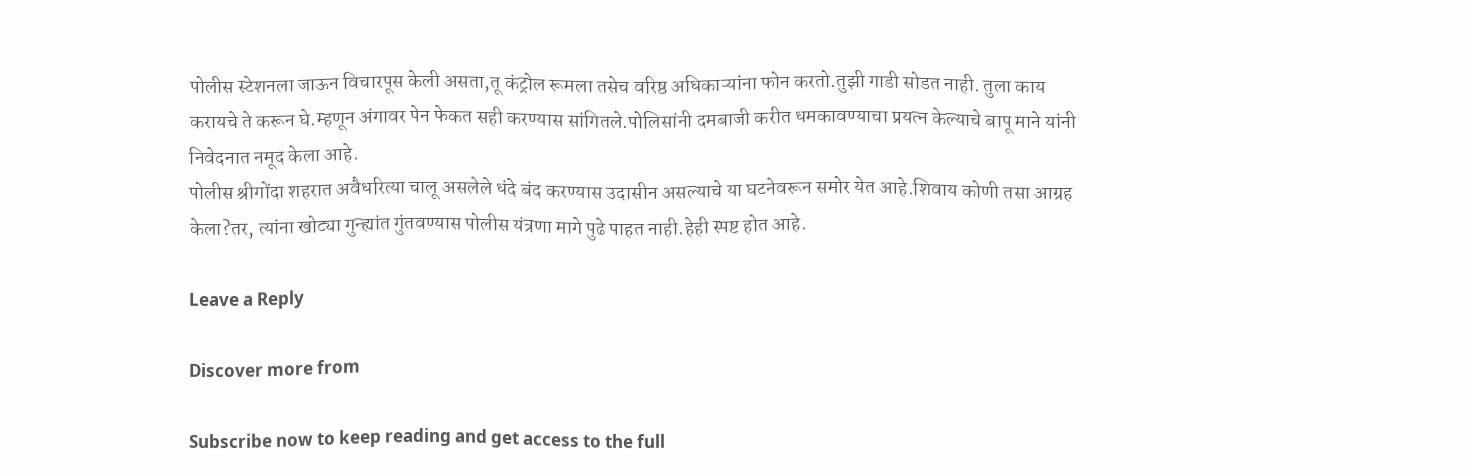पोलीस स्टेशनला जाऊन विचारपूस केली असता,तू कंट्रोल रूमला तसेच वरिष्ठ अधिकाऱ्यांना फोन करतो.तुझी गाडी सोडत नाही. तुला काय करायचे ते करून घे.म्हणून अंगावर पेन फेकत सही करण्यास सांगितले.पोलिसांनी दमबाजी करीत धमकावण्याचा प्रयत्न केल्याचे बापू माने यांनी निवेदनात नमूद केला आहे.
पोलीस श्रीगोंदा शहरात अवैधरित्या चालू असलेले धंदे बंद करण्यास उदासीन असल्याचे या घटनेवरून समोर येत आहे.शिवाय कोणी तसा आग्रह केला?तर, त्यांना खोट्या गुन्ह्यांत गुंतवण्यास पोलीस यंत्रणा मागे पुढे पाहत नाही.हेही स्पष्ट होत आहे.

Leave a Reply

Discover more from

Subscribe now to keep reading and get access to the full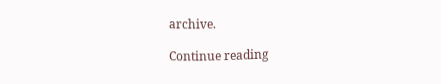archive.

Continue reading